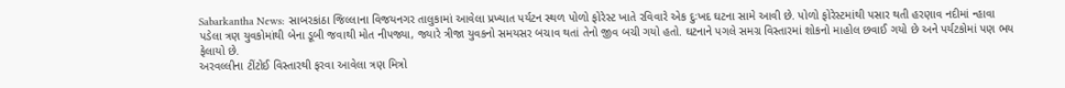Sabarkantha News: સાબરકાંઠા જિલ્લાના વિજયનગર તાલુકામાં આવેલા પ્રખ્યાત પર્યટન સ્થળ પોળો ફોરેસ્ટ ખાતે રવિવારે એક દુઃખદ ઘટના સામે આવી છે. પોળો ફોરેસ્ટમાંથી પસાર થતી હરણાવ નદીમાં ન્હાવા પડેલા ત્રણ યુવકોમાંથી બેના ડૂબી જવાથી મોત નીપજ્યા, જ્યારે ત્રીજા યુવકનો સમયસર બચાવ થતાં તેનો જીવ બચી ગયો હતો. ઘટનાને પગલે સમગ્ર વિસ્તારમાં શોકનો માહોલ છવાઈ ગયો છે અને પર્યટકોમાં પણ ભય ફેલાયો છે.
અરવલ્લીના ટીંટોઈ વિસ્તારથી ફરવા આવેલા ત્રણ મિત્રો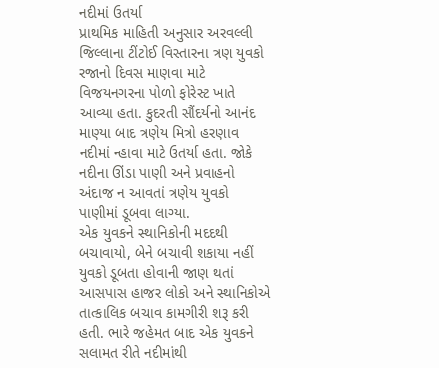નદીમાં ઉતર્યા
પ્રાથમિક માહિતી અનુસાર અરવલ્લી જિલ્લાના ટીંટોઈ વિસ્તારના ત્રણ યુવકો રજાનો દિવસ માણવા માટે વિજયનગરના પોળો ફોરેસ્ટ ખાતે આવ્યા હતા. કુદરતી સૌંદર્યનો આનંદ માણ્યા બાદ ત્રણેય મિત્રો હરણાવ નદીમાં ન્હાવા માટે ઉતર્યા હતા. જોકે નદીના ઊંડા પાણી અને પ્રવાહનો અંદાજ ન આવતાં ત્રણેય યુવકો પાણીમાં ડૂબવા લાગ્યા.
એક યુવકને સ્થાનિકોની મદદથી બચાવાયો, બેને બચાવી શકાયા નહીં
યુવકો ડૂબતા હોવાની જાણ થતાં આસપાસ હાજર લોકો અને સ્થાનિકોએ તાત્કાલિક બચાવ કામગીરી શરૂ કરી હતી. ભારે જહેમત બાદ એક યુવકને સલામત રીતે નદીમાંથી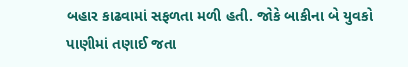બહાર કાઢવામાં સફળતા મળી હતી. જોકે બાકીના બે યુવકો પાણીમાં તણાઈ જતા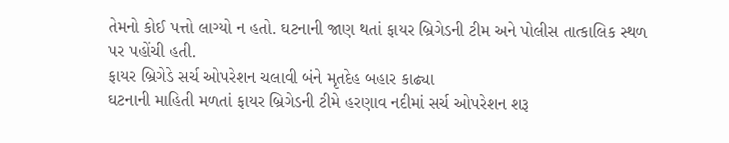તેમનો કોઈ પત્તો લાગ્યો ન હતો. ઘટનાની જાણ થતાં ફાયર બ્રિગેડની ટીમ અને પોલીસ તાત્કાલિક સ્થળ પર પહોંચી હતી.
ફાયર બ્રિગેડે સર્ચ ઓપરેશન ચલાવી બંને મૃતદેહ બહાર કાઢ્યા
ઘટનાની માહિતી મળતાં ફાયર બ્રિગેડની ટીમે હરણાવ નદીમાં સર્ચ ઓપરેશન શરૂ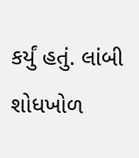કર્યું હતું. લાંબી શોધખોળ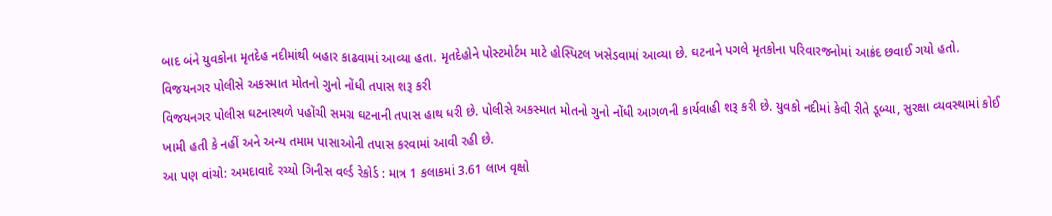બાદ બંને યુવકોના મૃતદેહ નદીમાંથી બહાર કાઢવામાં આવ્યા હતા. મૃતદેહોને પોસ્ટમોર્ટમ માટે હોસ્પિટલ ખસેડવામાં આવ્યા છે. ઘટનાને પગલે મૃતકોના પરિવારજનોમાં આક્રંદ છવાઈ ગયો હતો.
વિજયનગર પોલીસે અકસ્માત મોતનો ગુનો નોંધી તપાસ શરૂ કરી
વિજયનગર પોલીસ ઘટનાસ્થળે પહોંચી સમગ્ર ઘટનાની તપાસ હાથ ધરી છે. પોલીસે અકસ્માત મોતનો ગુનો નોંધી આગળની કાર્યવાહી શરૂ કરી છે. યુવકો નદીમાં કેવી રીતે ડૂબ્યા, સુરક્ષા વ્યવસ્થામાં કોઈ ખામી હતી કે નહીં અને અન્ય તમામ પાસાઓની તપાસ કરવામાં આવી રહી છે.
આ પણ વાંચો: અમદાવાદે રચ્યો ગિનીસ વર્લ્ડ રેકોર્ડ : માત્ર 1 કલાકમાં 3.61 લાખ વૃક્ષો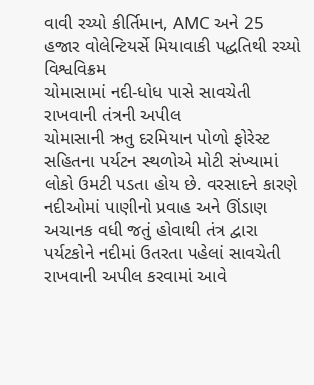વાવી રચ્યો કીર્તિમાન, AMC અને 25 હજાર વોલેન્ટિયર્સે મિયાવાકી પદ્ધતિથી રચ્યો વિશ્વવિક્રમ
ચોમાસામાં નદી-ધોધ પાસે સાવચેતી રાખવાની તંત્રની અપીલ
ચોમાસાની ઋતુ દરમિયાન પોળો ફોરેસ્ટ સહિતના પર્યટન સ્થળોએ મોટી સંખ્યામાં લોકો ઉમટી પડતા હોય છે. વરસાદને કારણે નદીઓમાં પાણીનો પ્રવાહ અને ઊંડાણ અચાનક વધી જતું હોવાથી તંત્ર દ્વારા પર્યટકોને નદીમાં ઉતરતા પહેલાં સાવચેતી રાખવાની અપીલ કરવામાં આવે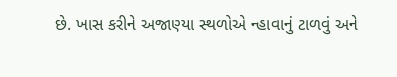છે. ખાસ કરીને અજાણ્યા સ્થળોએ ન્હાવાનું ટાળવું અને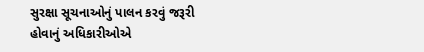સુરક્ષા સૂચનાઓનું પાલન કરવું જરૂરી હોવાનું અધિકારીઓએ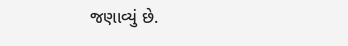જણાવ્યું છે.